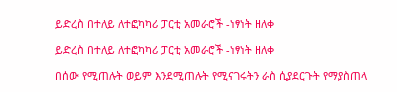ይድረስ በተለይ ለተፎካካሪ ፓርቲ አመራሮች -ነፃነት ዘለቀ

ይድረስ በተለይ ለተፎካካሪ ፓርቲ አመራሮች -ነፃነት ዘለቀ

በሰው የሚጠሉት ወይም እንደሚጠሉት የሚናገሩትን ራስ ሲያደርጉት የማያስጠላ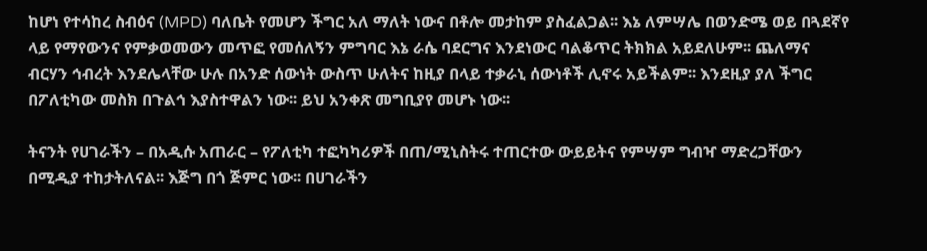ከሆነ የተሳከረ ስብዕና (MPD) ባለቤት የመሆን ችግር አለ ማለት ነውና በቶሎ መታከም ያስፈልጋል፡፡ እኔ ለምሣሌ በወንድሜ ወይ በጓደኛየ ላይ የማየውንና የምቃወመውን መጥፎ የመሰለኝን ምግባር እኔ ራሴ ባደርግና እንደነውር ባልቆጥር ትክክል አይደለሁም፡፡ ጨለማና ብርሃን ኅብረት እንደሌላቸው ሁሉ በአንድ ሰውነት ውስጥ ሁለትና ከዚያ በላይ ተቃራኒ ሰውነቶች ሊኖሩ አይችልም፡፡ እንደዚያ ያለ ችግር በፖለቲካው መስክ በጉልኅ እያስተዋልን ነው፡፡ ይህ አንቀጽ መግቢያየ መሆኑ ነው፡፡

ትናንት የሀገራችን – በአዲሱ አጠራር – የፖለቲካ ተፎካካሪዎች በጠ/ሚኒስትሩ ተጠርተው ውይይትና የምሣም ግብዣ ማድረጋቸውን በሚዲያ ተከታትለናል፡፡ እጅግ በጎ ጅምር ነው፡፡ በሀገራችን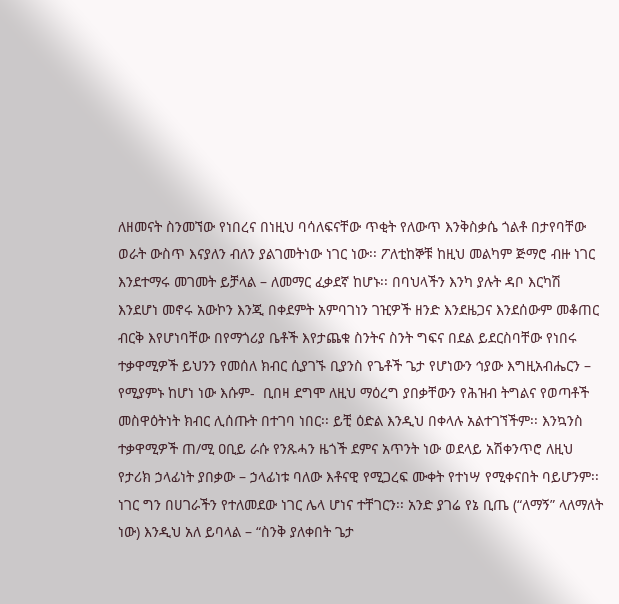ለዘመናት ስንመኘው የነበረና በነዚህ ባሳለፍናቸው ጥቂት የለውጥ እንቅስቃሴ ጎልቶ በታየባቸው ወራት ውስጥ እናያለን ብለን ያልገመትነው ነገር ነው፡፡ ፖለቲከኞቹ ከዚህ መልካም ጅማሮ ብዙ ነገር እንደተማሩ መገመት ይቻላል – ለመማር ፈቃደኛ ከሆኑ፡፡ በባህላችን እንካ ያሉት ዳቦ እርካሽ እንደሆነ መኖሩ አውኮን እንጂ በቀደምት አምባገነን ገዢዎች ዘንድ እንደዜጋና እንደሰውም መቆጠር ብርቅ እየሆነባቸው በየማጎሪያ ቤቶች እየታጨቁ ስንትና ስንት ግፍና በደል ይደርስባቸው የነበሩ ተቃዋሚዎች ይህንን የመሰለ ክብር ሲያገኙ ቢያንስ የጌቶች ጌታ የሆነውን ኅያው እግዚአብሔርን – የሚያምኑ ከሆነ ነው እሱም-  ቢበዛ ደግሞ ለዚህ ማዕረግ ያበቃቸውን የሕዝብ ትግልና የወጣቶች መስዋዕትነት ክብር ሊሰጡት በተገባ ነበር፡፡ ይቺ ዕድል እንዲህ በቀላሉ አልተገኘችም፡፡ እንኳንስ ተቃዋሚዎች ጠ/ሚ ዐቢይ ራሱ የንጹሓን ዜጎች ደምና አጥንት ነው ወደላይ አሽቀንጥሮ ለዚህ የታሪክ ኃላፊነት ያበቃው – ኃላፊነቱ ባለው እቶናዊ የሚጋረፍ ሙቀት የተነሣ የሚቀናበት ባይሆንም፡፡ ነገር ግን በሀገራችን የተለመደው ነገር ሌላ ሆነና ተቸገርን፡፡ አንድ ያገሬ የኔ ቢጤ (“ለማኝ” ላለማለት ነው) እንዲህ አለ ይባላል – “ስንቅ ያለቀበት ጌታ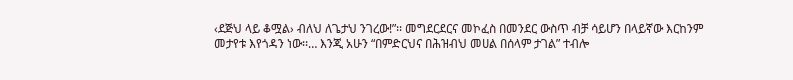‹ደጅህ ላይ ቆሟል› ብለህ ለጌታህ ንገረው!”፡፡ መግደርደርና መኮፈስ በመንደር ውስጥ ብቻ ሳይሆን በላይኛው እርከንም መታየቱ እየጎዳን ነው፡፡… እንጂ አሁን “በምድርህና በሕዝብህ መሀል በሰላም ታገል” ተብሎ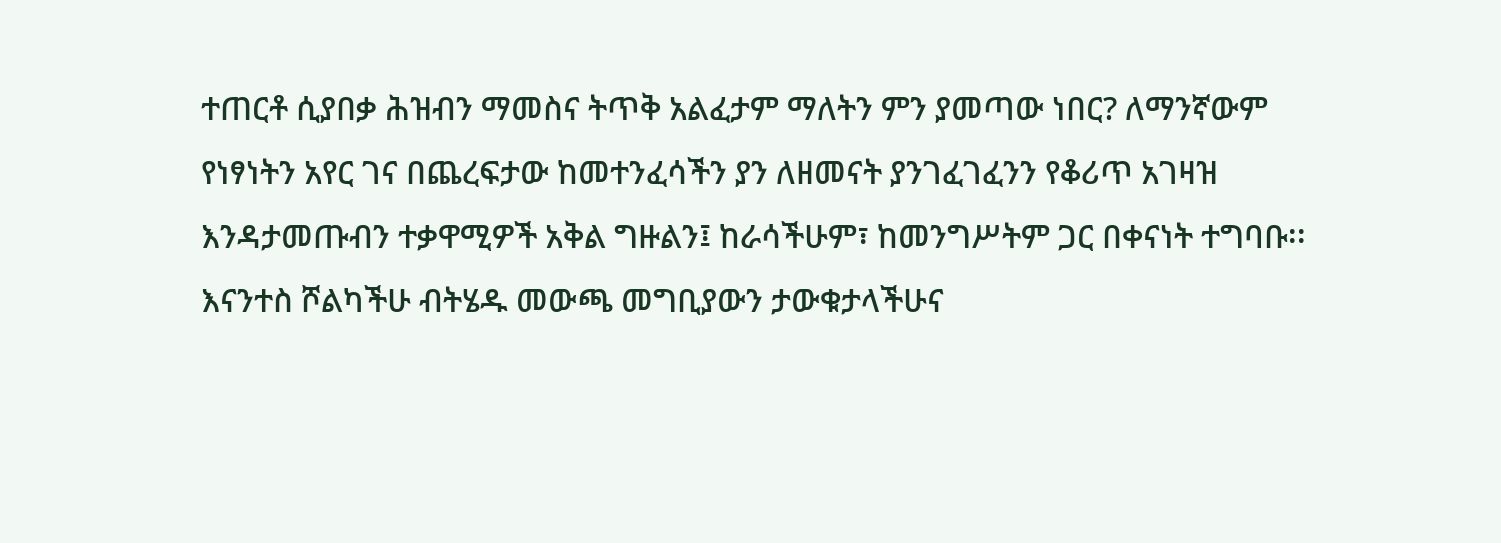ተጠርቶ ሲያበቃ ሕዝብን ማመስና ትጥቅ አልፈታም ማለትን ምን ያመጣው ነበር? ለማንኛውም የነፃነትን አየር ገና በጨረፍታው ከመተንፈሳችን ያን ለዘመናት ያንገፈገፈንን የቆሪጥ አገዛዝ እንዳታመጡብን ተቃዋሚዎች አቅል ግዙልን፤ ከራሳችሁም፣ ከመንግሥትም ጋር በቀናነት ተግባቡ፡፡ እናንተስ ሾልካችሁ ብትሄዱ መውጫ መግቢያውን ታውቁታላችሁና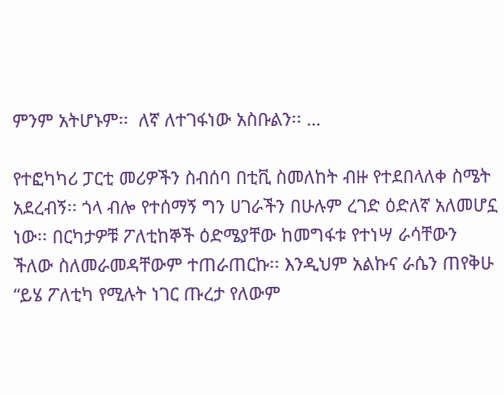ምንም አትሆኑም፡፡  ለኛ ለተገፋነው አስቡልን፡፡ …

የተፎካካሪ ፓርቲ መሪዎችን ስብሰባ በቲቪ ስመለከት ብዙ የተደበላለቀ ስሜት አደረብኝ፡፡ ጎላ ብሎ የተሰማኝ ግን ሀገራችን በሁሉም ረገድ ዕድለኛ አለመሆኗ ነው፡፡ በርካታዎቹ ፖለቲከኞች ዕድሜያቸው ከመግፋቱ የተነሣ ራሳቸውን ችለው ስለመራመዳቸውም ተጠራጠርኩ፡፡ እንዲህም አልኩና ራሴን ጠየቅሁ “ይሄ ፖለቲካ የሚሉት ነገር ጡረታ የለውም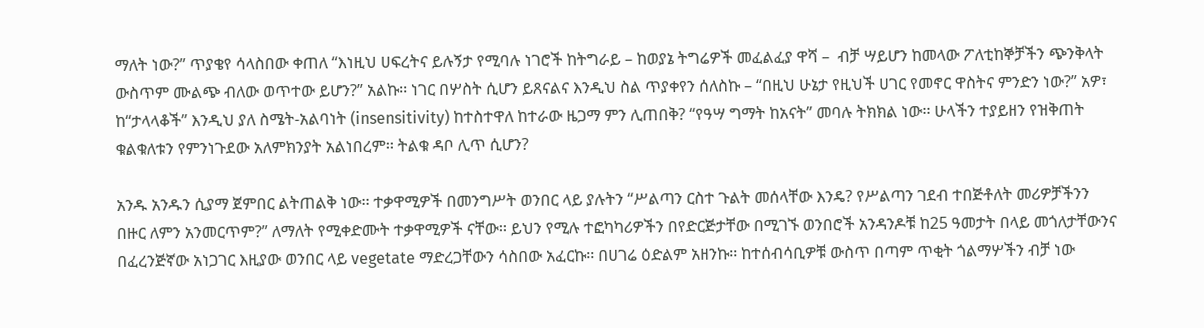ማለት ነው?” ጥያቄየ ሳላስበው ቀጠለ “እነዚህ ሀፍረትና ይሉኝታ የሚባሉ ነገሮች ከትግራይ – ከወያኔ ትግሬዎች መፈልፈያ ዋሻ –  ብቻ ሣይሆን ከመላው ፖለቲከኞቻችን ጭንቅላት ውስጥም ሙልጭ ብለው ወጥተው ይሆን?” አልኩ፡፡ ነገር በሦስት ሲሆን ይጸናልና እንዲህ ስል ጥያቀየን ሰለስኩ – “በዚህ ሁኔታ የዚህች ሀገር የመኖር ዋስትና ምንድን ነው?” አዎ፣ ከ“ታላላቆች” እንዲህ ያለ ስሜት-አልባነት (insensitivity) ከተስተዋለ ከተራው ዜጋማ ምን ሊጠበቅ? “የዓሣ ግማት ከአናት” መባሉ ትክክል ነው፡፡ ሁላችን ተያይዘን የዝቅጠት ቁልቁለቱን የምንነጉደው አለምክንያት አልነበረም፡፡ ትልቁ ዳቦ ሊጥ ሲሆን?

አንዱ አንዱን ሲያማ ጀምበር ልትጠልቅ ነው፡፡ ተቃዋሚዎች በመንግሥት ወንበር ላይ ያሉትን “ሥልጣን ርስተ ጉልት መሰላቸው እንዴ? የሥልጣን ገደብ ተበጅቶለት መሪዎቻችንን በዙር ለምን አንመርጥም?” ለማለት የሚቀድሙት ተቃዋሚዎች ናቸው፡፡ ይህን የሚሉ ተፎካካሪዎችን በየድርጅታቸው በሚገኙ ወንበሮች አንዳንዶቹ ከ25 ዓመታት በላይ መጎለታቸውንና በፈረንጅኛው አነጋገር እዚያው ወንበር ላይ vegetate ማድረጋቸውን ሳስበው አፈርኩ፡፡ በሀገሬ ዕድልም አዘንኩ፡፡ ከተሰብሳቢዎቹ ውስጥ በጣም ጥቂት ጎልማሦችን ብቻ ነው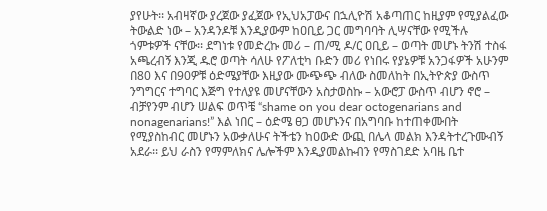ያየሁት፡፡ አብዛኛው ያረጀው ያፈጀው የኢህአፓውና በኋሊዮሽ አቆጣጠር ከዚያም የሚያልፈው ትውልድ ነው – አንዳንዶቹ እንዲያውም ከዐቢይ ጋር መግባባት ሊሣናቸው የሚችሉ ጎምቱዎች ናቸው፡፡ ደግነቱ የመድረኩ መሪ – ጠ/ሚ ዶ/ር ዐቢይ – ወጣት መሆኑ ትንሽ ተስፋ አጫረብኝ እንጂ ዱሮ ወጣት ሳለሁ የፖለቲካ ቡድን መሪ የነበሩ የያኔዎቹ አንጋፋዎች አሁንም በ80 እና በ90ዎቹ ዕድሜያቸው እዚያው ሙጭጭ ብለው ስመለከት በኢትዮጵያ ውስጥ ንግግርና ተግባር እጅግ የተለያዩ መሆናቸውን አስታወስኩ – አውሮፓ ውስጥ ብሆን ኖሮ – ብቻየንም ብሆን ሠልፍ ወጥቼ “shame on you dear octogenarians and nonagenarians!” እል ነበር – ዕድሜ ፀጋ መሆኑንና በአግባቡ ከተጠቀሙበት የሚያስከብር መሆኑን አውቃለሁና ትችቴን ከዐውድ ውጪ በሌላ መልክ እንዳትተረጉሙብኝ አደራ፡፡ ይህ ራስን የማምለክና ሌሎችም እንዲያመልኩብን የማስገደድ አባዜ ቤተ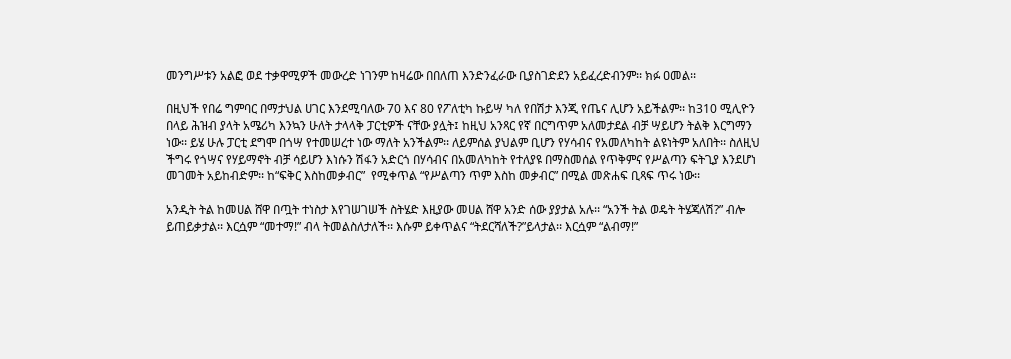መንግሥቱን አልፎ ወደ ተቃዋሚዎች መውረድ ነገንም ከዛሬው በበለጠ እንድንፈራው ቢያስገድደን አይፈረድብንም፡፡ ክፉ ዐመል፡፡

በዚህች የበሬ ግምባር በማታህል ሀገር እንደሚባለው 70 እና 80 የፖለቲካ ኩይሣ ካለ የበሽታ እንጂ የጤና ሊሆን አይችልም፡፡ ከ310 ሚሊዮን በላይ ሕዝብ ያላት አሜሪካ እንኳን ሁለት ታላላቅ ፓርቲዎች ናቸው ያሏት፤ ከዚህ አንጻር የኛ በርግጥም አለመታደል ብቻ ሣይሆን ትልቅ እርግማን ነው፡፡ ይሄ ሁሉ ፓርቲ ደግሞ በጎሣ የተመሠረተ ነው ማለት አንችልም፡፡ ለይምሰል ያህልም ቢሆን የሃሳብና የአመለካከት ልዩነትም አለበት፡፡ ስለዚህ ችግሩ የጎሣና የሃይማኖት ብቻ ሳይሆን እነሱን ሽፋን አድርጎ በሃሳብና በአመለካከት የተለያዩ በማስመሰል የጥቅምና የሥልጣን ፍትጊያ እንደሆነ መገመት አይከብድም፡፡ ከ“ፍቅር እስከመቃብር”  የሚቀጥል “የሥልጣን ጥም እስከ መቃብር” በሚል መጽሐፍ ቢጻፍ ጥሩ ነው፡፡

አንዲት ትል ከመሀል ሸዋ በጧት ተነስታ እየገሠገሠች ስትሄድ እዚያው መሀል ሸዋ አንድ ሰው ያያታል አሉ፡፡ “አንች ትል ወዴት ትሄጃለሽ?” ብሎ ይጠይቃታል፡፡ እርሷም “መተማ!” ብላ ትመልስለታለች፡፡ እሱም ይቀጥልና “ትደርሻለች?”ይላታል፡፡ እርሷም “ልብማ!”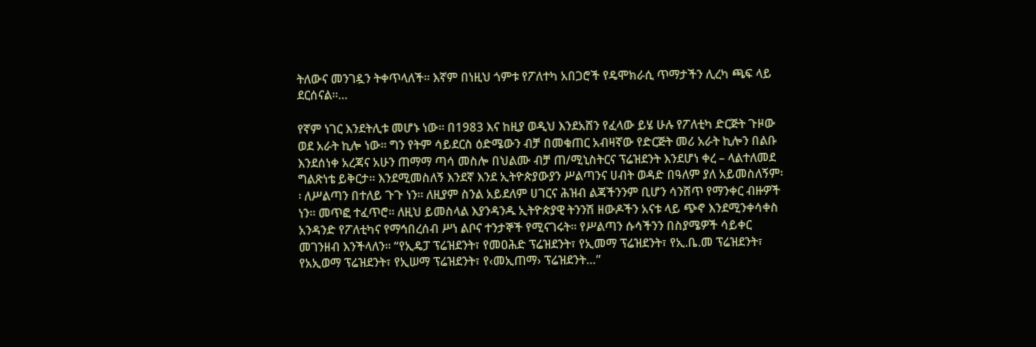ትለውና መንገዷን ትቀጥላለች፡፡ እኛም በነዚህ ጎምቱ የፖለተካ አበጋሮች የዴሞክራሲ ጥማታችን ሊረካ ጫፍ ላይ ደርሰናል፡፡…

የኛም ነገር እንደትሊቱ መሆኑ ነው፡፡ በ1983 እና ከዚያ ወዲህ እንደአሸን የፈላው ይሄ ሁሉ የፖለቲካ ድርጅት ጉዞው ወደ አራት ኪሎ ነው፡፡ ግን የትም ሳይደርስ ዕድሜውን ብቻ በመቁጠር አብዛኛው የድርጅት መሪ አራት ኪሎን በልቡ እንደሰነቀ አረጃና አሁን ጠማማ ጣሳ መስሎ በህልሙ ብቻ ጠ/ሚኒስትርና ፕሬዝደንት እንደሆነ ቀረ – ላልተለመደ ግልጽነቴ ይቅርታ፡፡ እንደሚመስለኝ እንደኛ እንደ ኢትዮጵያውያን ሥልጣንና ሀብት ወዳድ በዓለም ያለ አይመስለኝም፡፡ ለሥልጣን በተለይ ጉጉ ነን፡፡ ለዚያም ስንል አይደለም ሀገርና ሕዝብ ልጃችንንም ቢሆን ሳንሸጥ የማንቀር ብዙዎች ነን፡፡ መጥፎ ተፈጥሮ፡፡ ለዚህ ይመስላል እያንዳንዱ ኢትዮጵያዊ ትንንሽ ዘውዶችን አናቱ ላይ ጭኖ እንደሚንቀሳቀስ አንዳንድ የፖለቲካና የማኅበረሰብ ሥነ ልቦና ተንታኞች የሚናገሩት፡፡ የሥልጣን ሱሳችንን በስያሜዎች ሳይቀር መገንዘብ እንችላለን፡፡ “የኢዴፓ ፕሬዝደንት፣ የመዐሕድ ፕሬዝደንት፣ የኢመማ ፕሬዝደንት፣ የኢ.ቤ.መ ፕሬዝደንት፣ የአኢወማ ፕሬዝደንት፣ የኢሠማ ፕሬዝደንት፣ የ‹መኢጠማ› ፕሬዝደንት…”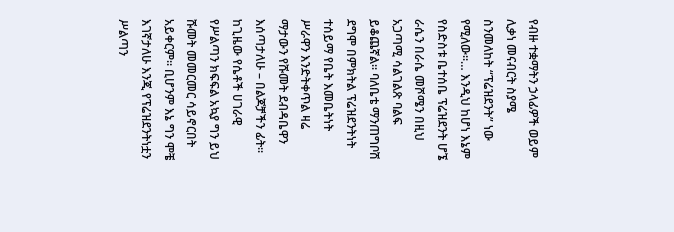የብዙ ተቋማትን ኃላፊዎች ወይም ሊቃነ መናብርት ስያሜ ስንመለከት “ፕሬዝደንት” ነው የሚለው፡፡… እንዲህ ከሆነ እኔም የስድስቱ ቤተሰቤ ፕሬዝደንት ሆኜ ራሴን በራሴ መሾሜን በዚህ አጋጣሚ ሳልገልጽ ባልፍ ይቆጨኛል፡፡ ባለቤቴ ማንጠግቦሽ ደግሞ በምክትል ፕሬዝደንትነት ተሰይማ የቤት እመቤትነት ሥራዋን እንድትቀጥል ዛሬ ማታውን የሹመት ደብዳቤዋን እሰጣታለሁ – በልጆቻችን ፊት፡፡ ከጊዜው የሴቶች ሀገራዊ የሥልጣን ክፍፍል አኳያ ግን ይህ ሹመት መመርመር ሳይኖርበት አይቀርም፡፡ ቢሆንም እኔ ግን ሞቼ እገኛታለሁ እንጂ የፕሬዝደንትነቷን ሥልጣን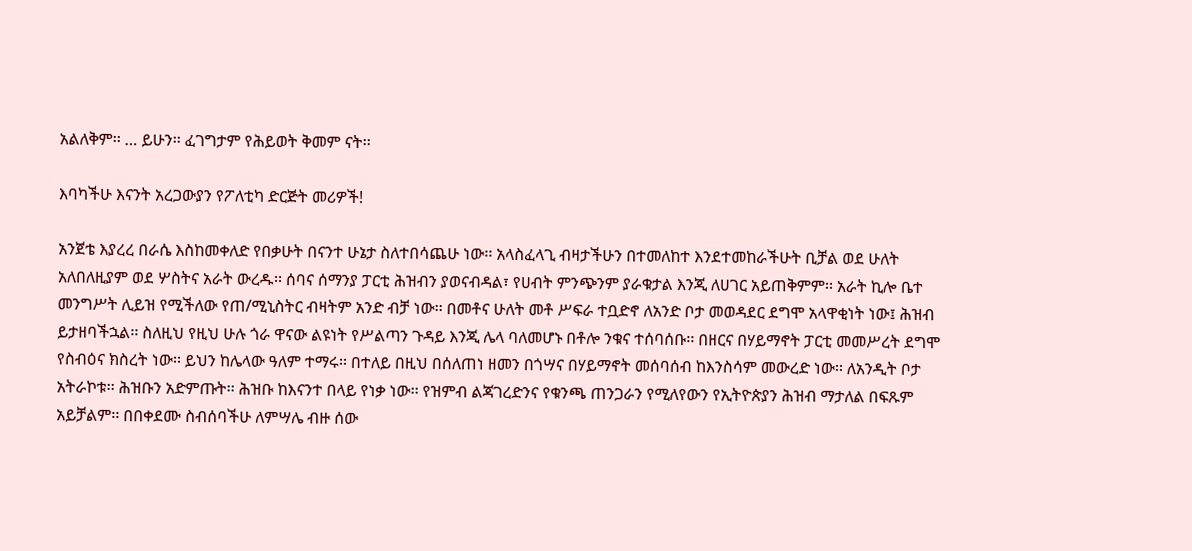አልለቅም፡፡ … ይሁን፡፡ ፈገግታም የሕይወት ቅመም ናት፡፡

እባካችሁ እናንት አረጋውያን የፖለቲካ ድርጅት መሪዎች!

አንጀቴ እያረረ በራሴ እስከመቀለድ የበቃሁት በናንተ ሁኔታ ስለተበሳጨሁ ነው፡፡ አላስፈላጊ ብዛታችሁን በተመለከተ እንደተመከራችሁት ቢቻል ወደ ሁለት አለበለዚያም ወደ ሦስትና አራት ውረዱ፡፡ ሰባና ሰማንያ ፓርቲ ሕዝብን ያወናብዳል፣ የሀብት ምንጭንም ያራቁታል እንጂ ለሀገር አይጠቅምም፡፡ አራት ኪሎ ቤተ መንግሥት ሊይዝ የሚችለው የጠ/ሚኒስትር ብዛትም አንድ ብቻ ነው፡፡ በመቶና ሁለት መቶ ሥፍራ ተቧድኖ ለአንድ ቦታ መወዳደር ደግሞ አላዋቂነት ነው፤ ሕዝብ ይታዘባችኋል፡፡ ስለዚህ የዚህ ሁሉ ጎራ ዋናው ልዩነት የሥልጣን ጉዳይ እንጂ ሌላ ባለመሆኑ በቶሎ ንቁና ተሰባሰቡ፡፡ በዘርና በሃይማኖት ፓርቲ መመሥረት ደግሞ የስብዕና ክስረት ነው፡፡ ይህን ከሌላው ዓለም ተማሩ፡፡ በተለይ በዚህ በሰለጠነ ዘመን በጎሣና በሃይማኖት መሰባሰብ ከእንስሳም መውረድ ነው፡፡ ለአንዲት ቦታ አትራኮቱ፡፡ ሕዝቡን አድምጡት፡፡ ሕዝቡ ከእናንተ በላይ የነቃ ነው፡፡ የዝምብ ልጃገረድንና የቁንጫ ጠንጋራን የሚለየውን የኢትዮጵያን ሕዝብ ማታለል በፍጹም አይቻልም፡፡ በበቀደሙ ስብሰባችሁ ለምሣሌ ብዙ ሰው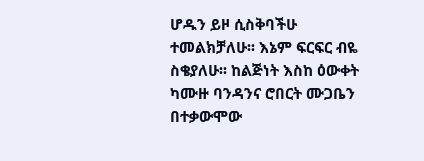ሆዱን ይዞ ሲስቅባችሁ ተመልክቻለሁ፡፡ እኔም ፍርፍር ብዬ ስቄያለሁ፡፡ ከልጅነት እስከ ዕውቀት ካሙዙ ባንዳንና ሮበርት ሙጋቤን በተቃውሞው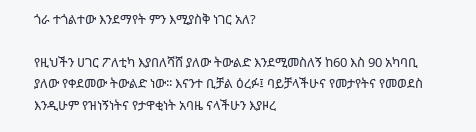ጎራ ተጎልተው እንደማየት ምን እሚያስቅ ነገር አለ?

የዚህችን ሀገር ፖለቲካ እያበለሻሸ ያለው ትውልድ እንደሚመስለኝ ከ60 እስ 90 አካባቢ ያለው የቀደመው ትውልድ ነው፡፡ እናንተ ቢቻል ዕረፉ፤ ባይቻላችሁና የመታየትና የመወደስ እንዲሁም የዝነኝነትና የታዋቂነት አባዜ ናላችሁን እያዞረ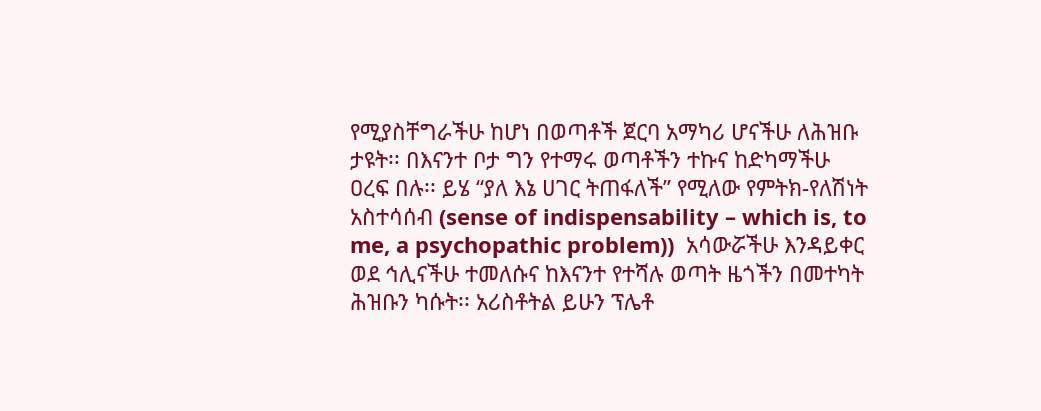የሚያስቸግራችሁ ከሆነ በወጣቶች ጀርባ አማካሪ ሆናችሁ ለሕዝቡ ታዩት፡፡ በእናንተ ቦታ ግን የተማሩ ወጣቶችን ተኩና ከድካማችሁ ዐረፍ በሉ፡፡ ይሄ “ያለ እኔ ሀገር ትጠፋለች” የሚለው የምትክ-የለሽነት አስተሳሰብ (sense of indispensability – which is, to me, a psychopathic problem))  አሳውሯችሁ እንዳይቀር ወደ ኅሊናችሁ ተመለሱና ከእናንተ የተሻሉ ወጣት ዜጎችን በመተካት ሕዝቡን ካሱት፡፡ አሪስቶትል ይሁን ፕሌቶ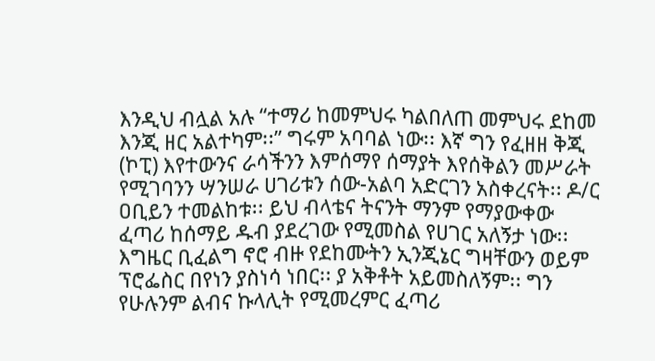እንዲህ ብሏል አሉ “ተማሪ ከመምህሩ ካልበለጠ መምህሩ ደከመ እንጂ ዘር አልተካም፡፡” ግሩም አባባል ነው፡፡ እኛ ግን የፈዘዘ ቅጂ (ኮፒ) እየተውንና ራሳችንን እምሰማየ ሰማያት እየሰቅልን መሥራት የሚገባንን ሣንሠራ ሀገሪቱን ሰው-አልባ አድርገን አስቀረናት፡፡ ዶ/ር ዐቢይን ተመልከቱ፡፡ ይህ ብላቴና ትናንት ማንም የማያውቀው ፈጣሪ ከሰማይ ዱብ ያደረገው የሚመስል የሀገር አለኝታ ነው፡፡ እግዜር ቢፈልግ ኖሮ ብዙ የደከሙትን ኢንጂኔር ግዛቸውን ወይም ፕሮፌስር በየነን ያስነሳ ነበር፡፡ ያ አቅቶት አይመስለኝም፡፡ ግን የሁሉንም ልብና ኩላሊት የሚመረምር ፈጣሪ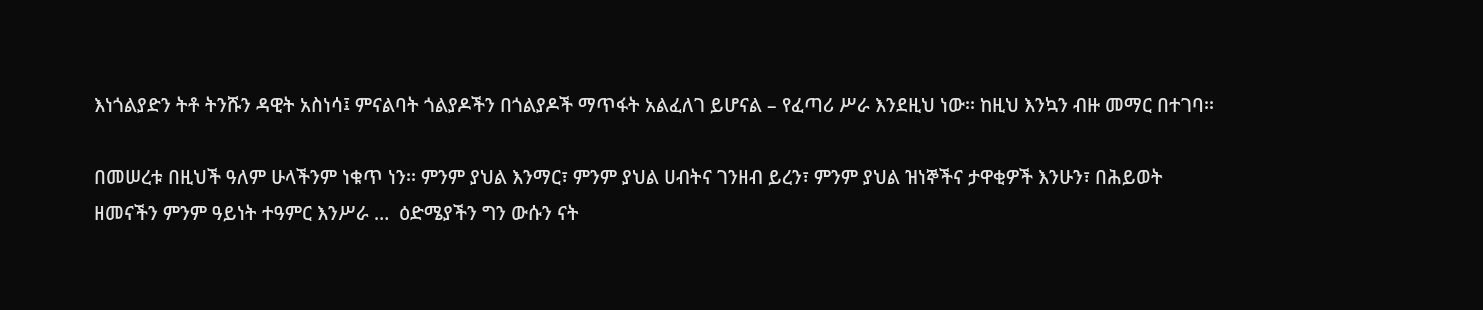እነጎልያድን ትቶ ትንሹን ዳዊት አስነሳ፤ ምናልባት ጎልያዶችን በጎልያዶች ማጥፋት አልፈለገ ይሆናል – የፈጣሪ ሥራ እንደዚህ ነው፡፡ ከዚህ እንኳን ብዙ መማር በተገባ፡፡

በመሠረቱ በዚህች ዓለም ሁላችንም ነቁጥ ነን፡፡ ምንም ያህል እንማር፣ ምንም ያህል ሀብትና ገንዘብ ይረን፣ ምንም ያህል ዝነኞችና ታዋቂዎች እንሁን፣ በሕይወት ዘመናችን ምንም ዓይነት ተዓምር እንሥራ …  ዕድሜያችን ግን ውሱን ናት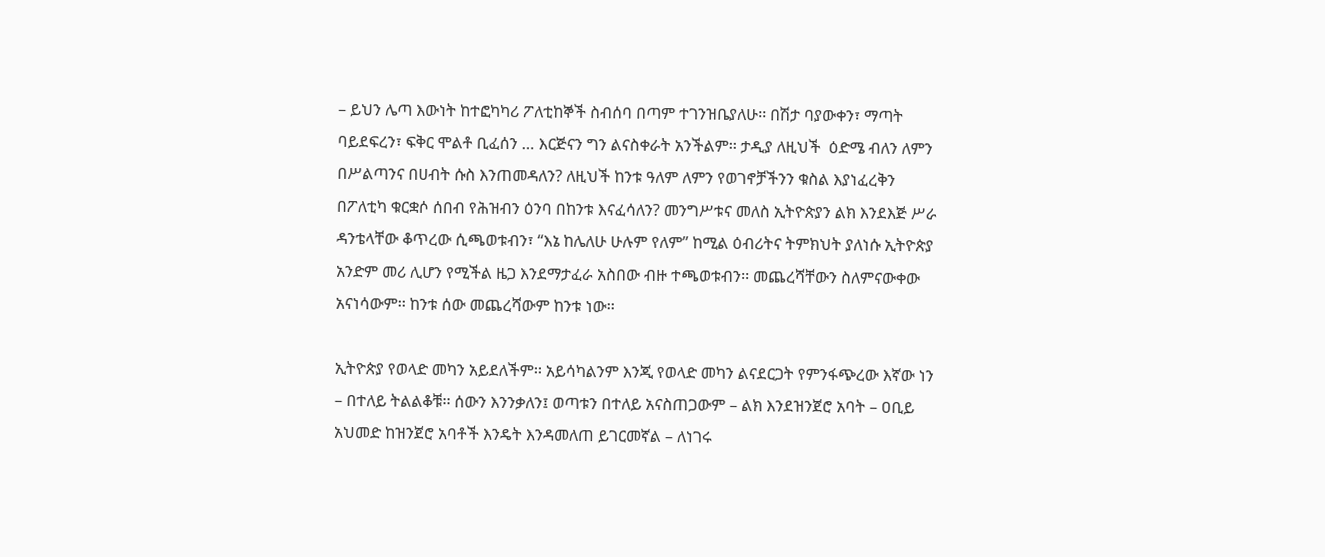– ይህን ሌጣ እውነት ከተፎካካሪ ፖለቲከኞች ስብሰባ በጣም ተገንዝቤያለሁ፡፡ በሽታ ባያውቀን፣ ማጣት ባይደፍረን፣ ፍቅር ሞልቶ ቢፈሰን … እርጅናን ግን ልናስቀራት አንችልም፡፡ ታዲያ ለዚህች  ዕድሜ ብለን ለምን በሥልጣንና በሀብት ሱስ እንጠመዳለን? ለዚህች ከንቱ ዓለም ለምን የወገኖቻችንን ቁስል እያነፈረቅን በፖለቲካ ቁርቋሶ ሰበብ የሕዝብን ዕንባ በከንቱ እናፈሳለን? መንግሥቱና መለስ ኢትዮጵያን ልክ እንደእጅ ሥራ ዳንቴላቸው ቆጥረው ሲጫወቱብን፣ “እኔ ከሌለሁ ሁሉም የለም” ከሚል ዕብሪትና ትምክህት ያለነሱ ኢትዮጵያ አንድም መሪ ሊሆን የሚችል ዜጋ እንደማታፈራ አስበው ብዙ ተጫወቱብን፡፡ መጨረሻቸውን ስለምናውቀው አናነሳውም፡፡ ከንቱ ሰው መጨረሻውም ከንቱ ነው፡፡

ኢትዮጵያ የወላድ መካን አይደለችም፡፡ አይሳካልንም እንጂ የወላድ መካን ልናደርጋት የምንፋጭረው እኛው ነን – በተለይ ትልልቆቹ፡፡ ሰውን እንንቃለን፤ ወጣቱን በተለይ አናስጠጋውም – ልክ እንደዝንጀሮ አባት – ዐቢይ አህመድ ከዝንጀሮ አባቶች እንዴት እንዳመለጠ ይገርመኛል – ለነገሩ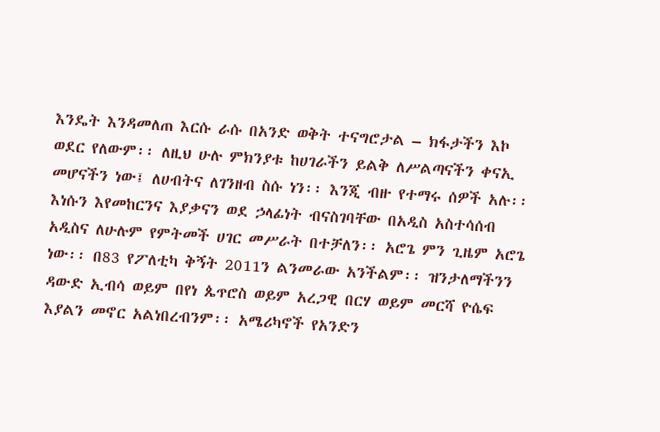እንዴት እንዳመለጠ እርሱ ራሱ በአንድ ወቅት ተናግሮታል – ክፋታችን እኮ ወደር የለውም፡፡ ለዚህ ሁሉ ምክንያቱ ከሀገራችን ይልቅ ለሥልጣናችን ቀናኢ መሆናችን ነው፤ ለሀብትና ለገንዘብ ስሱ ነን፡፡ እንጂ ብዙ የተማሩ ሰዎች አሉ፡፡ እነሱን እየመከርንና እያቃናን ወደ ኃላፊነት ብናስገባቸው በአዲስ አስተሳሰብ አዲስና ለሁሉም የምትመች ሀገር መሥራት በተቻለን፡፡ አሮጌ ምን ጊዜም አሮጌ ነው፡፡ በ83 የፖለቲካ ቅኝት 2011ን ልንመራው አንችልም፡፡ ዝንታለማችንን ዳውድ ኢብሳ ወይም በየነ ጴጥሮስ ወይም አረጋዊ በርሃ ወይም መርሻ ዮሴፍ እያልን መኖር አልነበረብንም፡፡ አሜሪካኖች የአንድን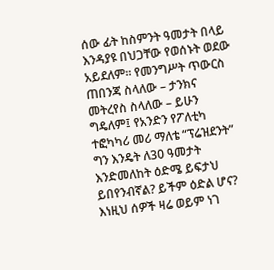ሰው ፊት ከስምንት ዓመታት በላይ እንዳያዩ በህጋቸው የወሰኑት ወደው አይደለም፡፡ የመንግሥት ጥውርስ ጠበንጃ ስላለው – ታንክና መትረየስ ስላለው – ይሁን ግዴለም፤ የአንድን የፖለቲካ ተፎካካሪ መሪ ማለቴ “ፕሬዝደንት” ግን እንዴት ለ30 ዓመታት እንድመለከት ዕድሜ ይፍታህ ይበየንብኛል? ይችም ዕድል ሆና? እነዚህ ሰዎች ዛሬ ወይም ነገ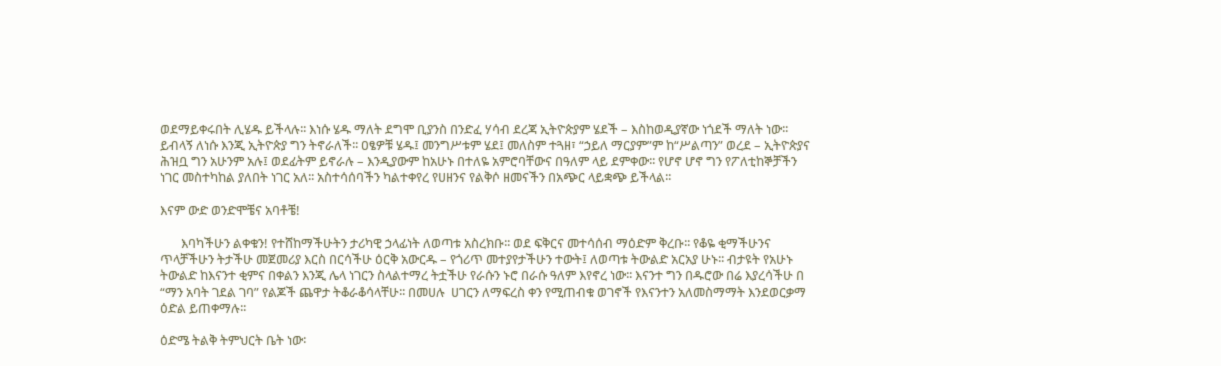ወደማይቀሩበት ሊሄዱ ይችላሉ፡፡ እነሱ ሄዱ ማለት ደግሞ ቢያንስ በንድፈ ሃሳብ ደረጃ ኢትዮጵያም ሄደች – እስከወዲያኛው ነጎደች ማለት ነው፡፡ ይብላኝ ለነሱ እንጂ ኢትዮጵያ ግን ትኖራለች፡፡ ዐፄዎቹ ሄዱ፤ መንግሥቱም ሄደ፤ መለስም ተጓዘ፣ “ኃይለ ማርያም”ም ከ“ሥልጣን” ወረደ – ኢትዮጵያና ሕዝቧ ግን አሁንም አሉ፤ ወደፊትም ይኖራሉ – እንዲያውም ከአሁኑ በተለዬ አምሮባቸውና በዓለም ላይ ደምቀው፡፡ የሆኖ ሆኖ ግን የፖለቲከኞቻችን ነገር መስተካከል ያለበት ነገር አለ፡፡ አስተሳሰባችን ካልተቀየረ የሀዘንና የልቅሶ ዘመናችን በአጭር ላይቋጭ ይችላል፡፡

እናም ውድ ወንድሞቼና አባቶቼ!

       እባካችሁን ልቀቁን! የተሸከማችሁትን ታሪካዊ ኃላፊነት ለወጣቱ አስረክቡ፡፡ ወደ ፍቅርና መተሳሰብ ማዕድም ቅረቡ፡፡ የቆዬ ቂማችሁንና ጥላቻችሁን ትታችሁ መጀመሪያ እርስ በርሳችሁ ዕርቅ አውርዱ – የጎሪጥ መተያየታችሁን ተውት፤ ለወጣቱ ትውልድ አርአያ ሁኑ፡፡ ብታዩት የአሁኑ ትውልድ ከእናንተ ቂምና በቀልን እንጂ ሌላ ነገርን ስላልተማረ ትቷችሁ የራሱን ኑሮ በራሱ ዓለም እየኖረ ነው፡፡ እናንተ ግን በዱሮው በሬ እያረሳችሁ በ “ማን አባት ገደል ገባ” የልጆች ጨዋታ ትቆራቆሳላቸሁ፡፡ በመሀሉ  ሀገርን ለማፍረስ ቀን የሚጠብቁ ወገኖች የእናንተን አለመስማማት እንደወርቃማ ዕድል ይጠቀማሉ፡፡

ዕድሜ ትልቅ ትምህርት ቤት ነው፡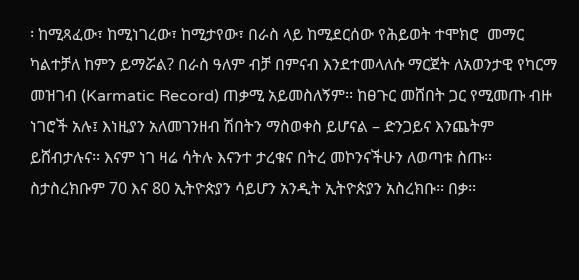፡ ከሚጻፈው፣ ከሚነገረው፣ ከሚታየው፣ በራስ ላይ ከሚደርሰው የሕይወት ተሞክሮ  መማር ካልተቻለ ከምን ይማሯል? በራስ ዓለም ብቻ በምናብ እንደተመላለሱ ማርጀት ለአወንታዊ የካርማ መዝገብ (Karmatic Record) ጠቃሚ አይመስለኝም፡፡ ከፀጉር መሸበት ጋር የሚመጡ ብዙ ነገሮች አሉ፤ እነዚያን አለመገንዘብ ሽበትን ማስወቀስ ይሆናል – ድንጋይና እንጨትም ይሸብታሉና፡፡ እናም ነገ ዛሬ ሳትሉ እናንተ ታረቁና በትረ መኮንናችሁን ለወጣቱ ስጡ፡፡ ስታስረክቡም 70 እና 80 ኢትዮጵያን ሳይሆን አንዲት ኢትዮጵያን አስረክቡ፡፡ በቃ፡፡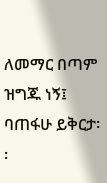ለመማር በጣም ዝግጁ ነኝ፤ ባጠፋሁ ይቅርታ፡፡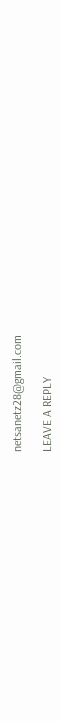netsanetz28@gmail.com

LEAVE A REPLY